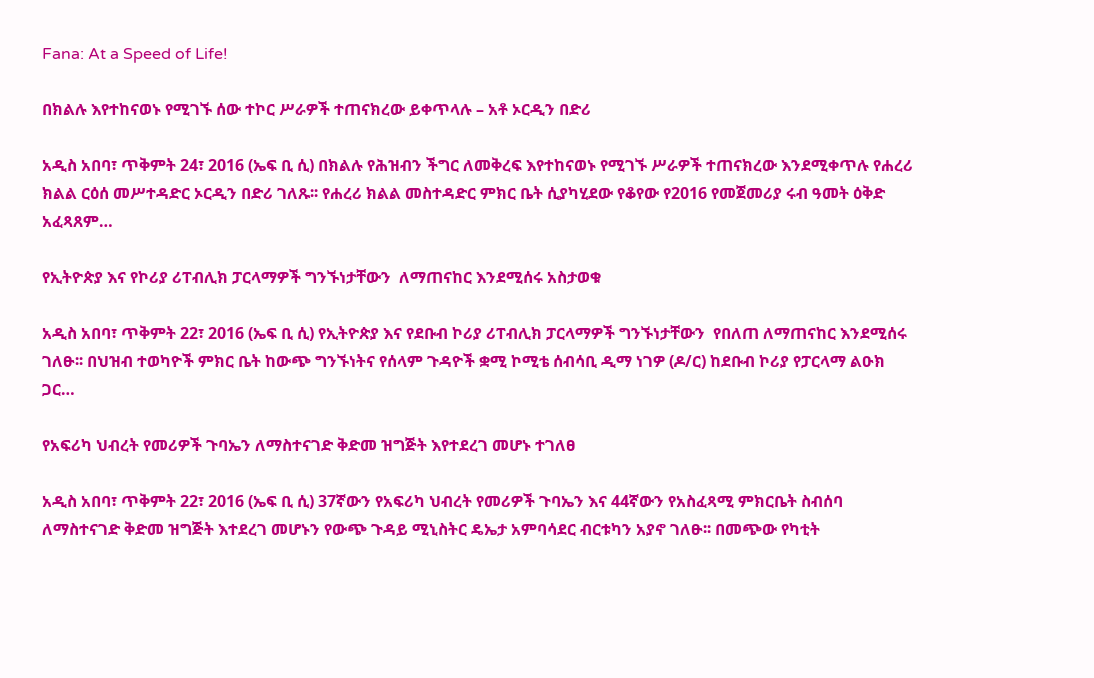Fana: At a Speed of Life!

በክልሉ እየተከናወኑ የሚገኙ ሰው ተኮር ሥራዎች ተጠናክረው ይቀጥላሉ – አቶ ኦርዲን በድሪ

አዲስ አበባ፣ ጥቅምት 24፣ 2016 (ኤፍ ቢ ሲ) በክልሉ የሕዝብን ችግር ለመቅረፍ እየተከናወኑ የሚገኙ ሥራዎች ተጠናክረው እንደሚቀጥሉ የሐረሪ ክልል ርዕሰ መሥተዳድር ኦርዲን በድሪ ገለጹ፡፡ የሐረሪ ክልል መስተዳድር ምክር ቤት ሲያካሂደው የቆየው የ2016 የመጀመሪያ ሩብ ዓመት ዕቅድ አፈጻጸም…

የኢትዮጵያ እና የኮሪያ ሪፐብሊክ ፓርላማዎች ግንኙነታቸውን  ለማጠናከር እንደሚሰሩ አስታወቁ

አዲስ አበባ፣ ጥቅምት 22፣ 2016 (ኤፍ ቢ ሲ) የኢትዮጵያ እና የደቡብ ኮሪያ ሪፐብሊክ ፓርላማዎች ግንኙነታቸውን  የበለጠ ለማጠናከር እንደሚሰሩ ገለፁ፡፡ በህዝብ ተወካዮች ምክር ቤት ከውጭ ግንኙነትና የሰላም ጉዳዮች ቋሚ ኮሚቴ ሰብሳቢ ዲማ ነገዎ (ዶ/ር) ከደቡብ ኮሪያ የፓርላማ ልዑክ  ጋር…

የአፍሪካ ህብረት የመሪዎች ጉባኤን ለማስተናገድ ቅድመ ዝግጅት እየተደረገ መሆኑ ተገለፀ

አዲስ አበባ፣ ጥቅምት 22፣ 2016 (ኤፍ ቢ ሲ) 37ኛውን የአፍሪካ ህብረት የመሪዎች ጉባኤን እና 44ኛውን የአስፈጻሚ ምክርቤት ስብሰባ ለማስተናገድ ቅድመ ዝግጅት እተደረገ መሆኑን የውጭ ጉዳይ ሚኒስትር ዴኤታ አምባሳደር ብርቱካን አያኖ ገለፁ፡፡ በመጭው የካቲት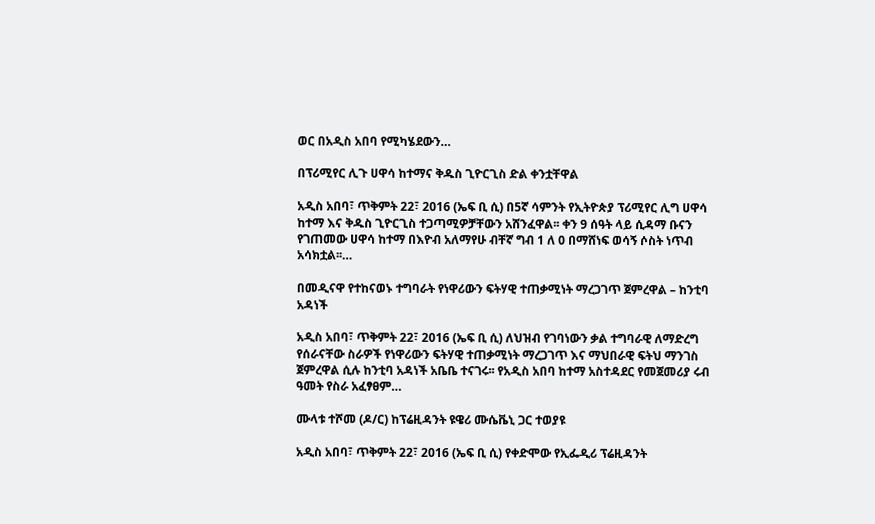ወር በአዲስ አበባ የሚካሄደውን…

በፕሪሚየር ሊጉ ሀዋሳ ከተማና ቅዱስ ጊዮርጊስ ድል ቀንቷቸዋል

አዲስ አበባ፣ ጥቅምት 22፣ 2016 (ኤፍ ቢ ሲ) በ5ኛ ሳምንት የኢትዮጵያ ፕሪሚየር ሊግ ሀዋሳ ከተማ እና ቅዱስ ጊዮርጊስ ተጋጣሚዎቻቸውን አሸንፈዋል፡፡ ቀን 9 ሰዓት ላይ ሲዳማ ቡናን የገጠመው ሀዋሳ ከተማ በእዮብ አለማየሁ ብቸኛ ግብ 1 ለ 0 በማሸነፍ ወሳኝ ሶስት ነጥብ አሳክቷል፡፡…

በመዲናዋ የተከናወኑ ተግባራት የነዋሪውን ፍትሃዊ ተጠቃሚነት ማረጋገጥ ጀምረዋል – ከንቲባ አዳነች

አዲስ አበባ፣ ጥቅምት 22፣ 2016 (ኤፍ ቢ ሲ) ለህዝብ የገባነውን ቃል ተግባራዊ ለማድረግ የሰራናቸው ስራዎች የነዋሪውን ፍትሃዊ ተጠቃሚነት ማረጋገጥ እና ማህበራዊ ፍትህ ማንገስ ጀምረዋል ሲሉ ከንቲባ አዳነች አቤቤ ተናገሩ፡፡ የአዲስ አበባ ከተማ አስተዳደር የመጀመሪያ ሩብ ዓመት የስራ አፈፃፀም…

ሙላቱ ተሾመ (ዶ/ር) ከፕሬዚዳንት ዩዌሪ ሙሴቬኒ ጋር ተወያዩ

አዲስ አበባ፣ ጥቅምት 22፣ 2016 (ኤፍ ቢ ሲ) የቀድሞው የኢፌዲሪ ፕሬዚዳንት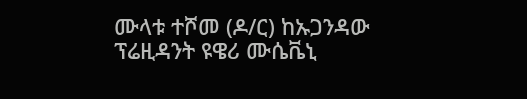ሙላቱ ተሾመ (ዶ/ር) ከኡጋንዳው ፕሬዚዳንት ዩዌሪ ሙሴቬኒ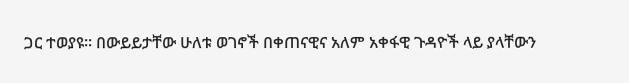ጋር ተወያዩ፡፡ በውይይታቸው ሁለቱ ወገኖች በቀጠናዊና አለም አቀፋዊ ጉዳዮች ላይ ያላቸውን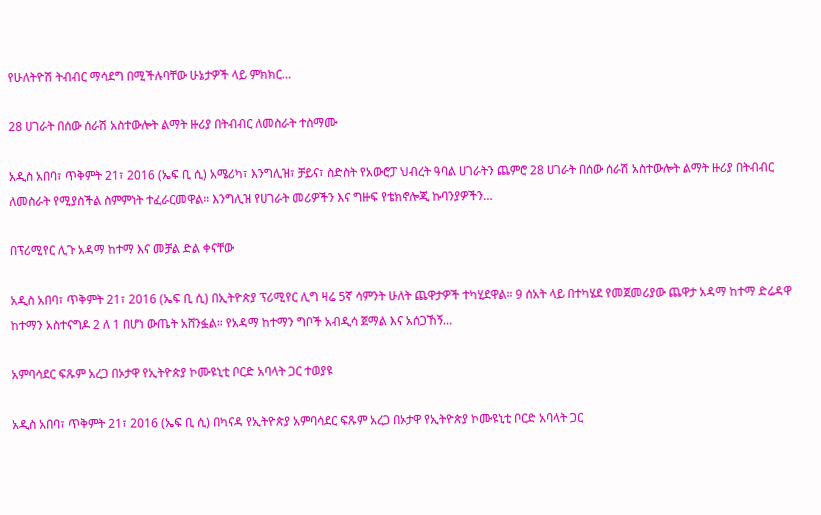የሁለትዮሽ ትብብር ማሳደግ በሚችሉባቸው ሁኔታዎች ላይ ምክክር…

28 ሀገራት በሰው ሰራሽ አስተውሎት ልማት ዙሪያ በትብብር ለመስራት ተስማሙ

አዲስ አበባ፣ ጥቅምት 21፣ 2016 (ኤፍ ቢ ሲ) አሜሪካ፣ እንግሊዝ፣ ቻይና፣ ስድስት የአውሮፓ ህብረት ዓባል ሀገራትን ጨምሮ 28 ሀገራት በሰው ሰራሽ አስተውሎት ልማት ዙሪያ በትብብር ለመስራት የሚያስችል ስምምነት ተፈራርመዋል። እንግሊዝ የሀገራት መሪዎችን እና ግዙፍ የቴክኖሎጂ ኩባንያዎችን…

በፕሪሚየር ሊጉ አዳማ ከተማ እና መቻል ድል ቀናቸው

አዲስ አበባ፣ ጥቅምት 21፣ 2016 (ኤፍ ቢ ሲ) በኢትዮጵያ ፕሪሚየር ሊግ ዛሬ 5ኛ ሳምንት ሁለት ጨዋታዎች ተካሂደዋል። 9 ሰአት ላይ በተካሄደ የመጀመሪያው ጨዋታ አዳማ ከተማ ድሬዳዋ ከተማን አስተናግዶ 2 ለ 1 በሆነ ውጤት አሸንፏል። የአዳማ ከተማን ግቦች አብዲሳ ጀማል እና አሰጋኸኝ…

አምባሳደር ፍጹም አረጋ በኦታዋ የኢትዮጵያ ኮሙዩኒቲ ቦርድ አባላት ጋር ተወያዩ

አዲስ አበባ፣ ጥቅምት 21፣ 2016 (ኤፍ ቢ ሲ) በካናዳ የኢትዮጵያ አምባሳደር ፍጹም አረጋ በኦታዋ የኢትዮጵያ ኮሙዩኒቲ ቦርድ አባላት ጋር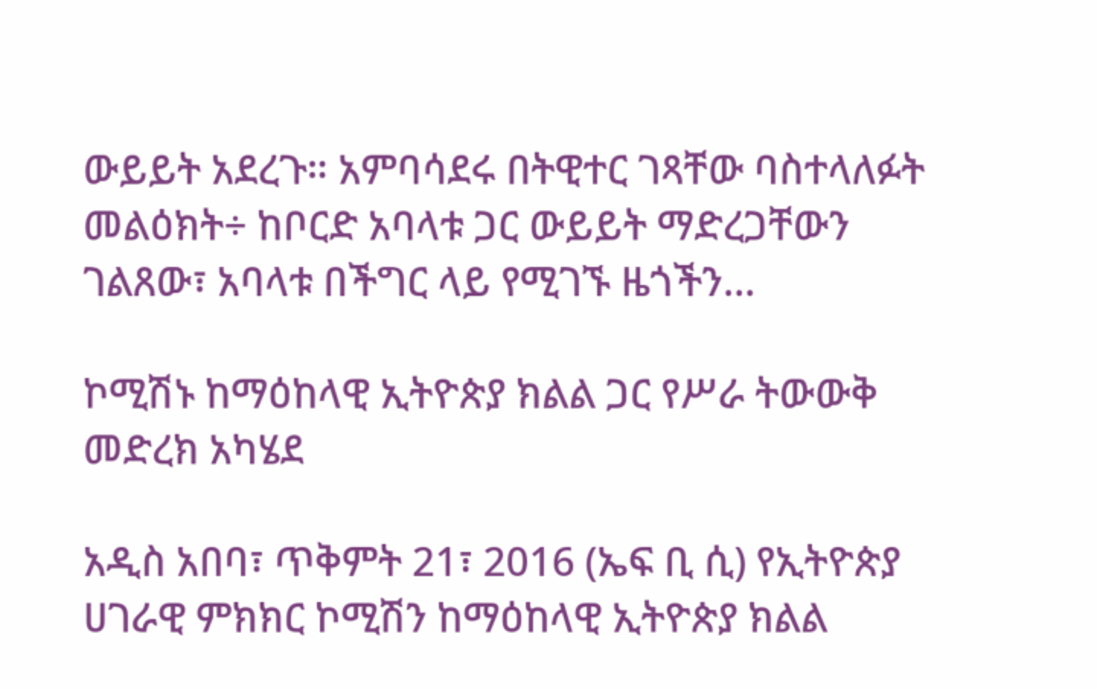ውይይት አደረጉ። አምባሳደሩ በትዊተር ገጻቸው ባስተላለፉት መልዕክት÷ ከቦርድ አባላቱ ጋር ውይይት ማድረጋቸውን ገልጸው፣ አባላቱ በችግር ላይ የሚገኙ ዜጎችን…

ኮሚሽኑ ከማዕከላዊ ኢትዮጵያ ክልል ጋር የሥራ ትውውቅ መድረክ አካሄደ

አዲስ አበባ፣ ጥቅምት 21፣ 2016 (ኤፍ ቢ ሲ) የኢትዮጵያ ሀገራዊ ምክክር ኮሚሽን ከማዕከላዊ ኢትዮጵያ ክልል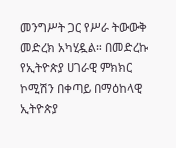መንግሥት ጋር የሥራ ትውውቅ መድረክ አካሂዷል። በመድረኩ የኢትዮጵያ ሀገራዊ ምክክር ኮሚሽን በቀጣይ በማዕከላዊ ኢትዮጵያ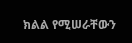ክልል የሚሠራቸውን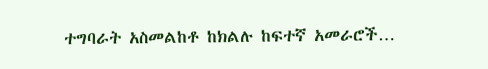ተግባራት አስመልከቶ ከክልሉ ከፍተኛ አመራሮች…